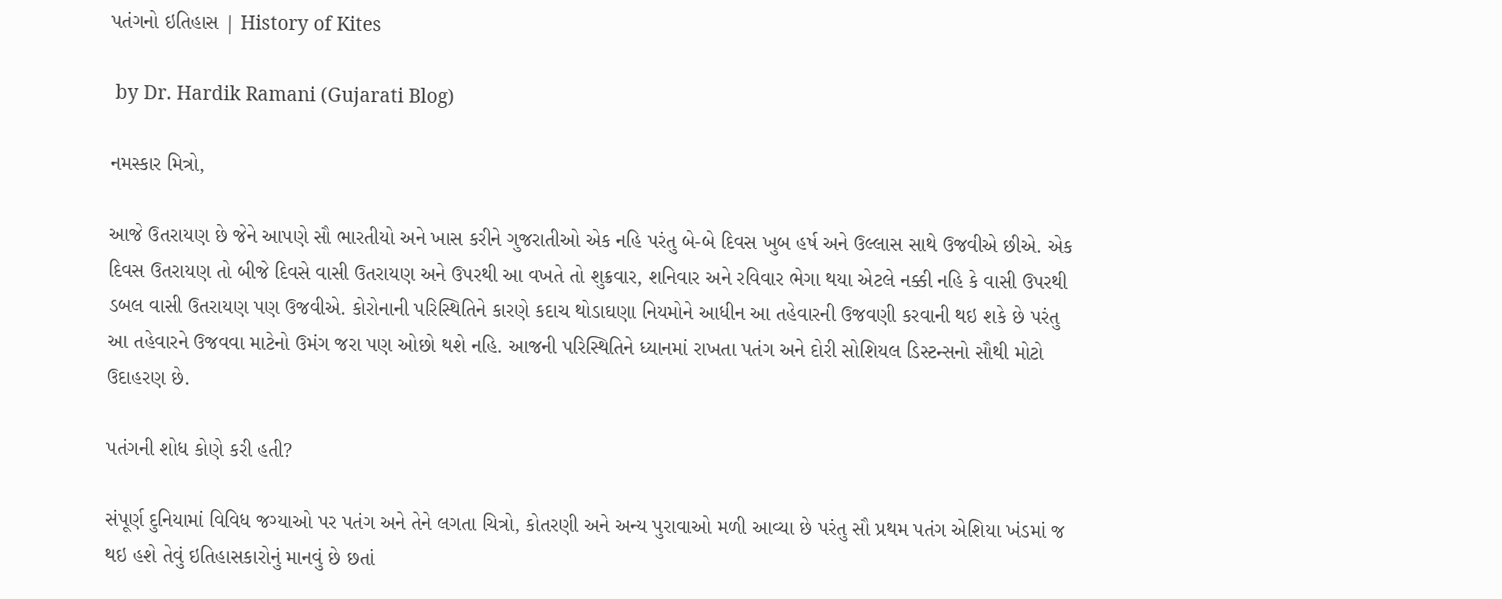પતંગનો ઇતિહાસ | History of Kites

 by Dr. Hardik Ramani (Gujarati Blog)

નમસ્કાર મિત્રો,

આજે ઉતરાયણ છે જેને આપણે સૌ ભારતીયો અને ખાસ કરીને ગુજરાતીઓ એક નહિ પરંતુ બે-બે દિવસ ખુબ હર્ષ અને ઉલ્લાસ સાથે ઉજવીએ છીએ. એક દિવસ ઉતરાયણ તો બીજે દિવસે વાસી ઉતરાયણ અને ઉપરથી આ વખતે તો શુક્રવાર, શનિવાર અને રવિવાર ભેગા થયા એટલે નક્કી નહિ કે વાસી ઉપરથી ડબલ વાસી ઉતરાયણ પણ ઉજવીએ. કોરોનાની પરિસ્થિતિને કારણે કદાચ થોડાઘણા નિયમોને આધીન આ તહેવારની ઉજવણી કરવાની થઇ શકે છે પરંતુ આ તહેવારને ઉજવવા માટેનો ઉમંગ જરા પણ ઓછો થશે નહિ. આજની પરિસ્થિતિને ધ્યાનમાં રાખતા પતંગ અને દોરી સોશિયલ ડિસ્ટન્સનો સૌથી મોટો ઉદાહરણ છે.

પતંગની શોધ કોણે કરી હતી?

સંપૂર્ણ દુનિયામાં વિવિધ જગ્યાઓ પર પતંગ અને તેને લગતા ચિત્રો, કોતરણી અને અન્ય પુરાવાઓ મળી આવ્યા છે પરંતુ સૌ પ્રથમ પતંગ એશિયા ખંડમાં જ થઇ હશે તેવું ઇતિહાસકારોનું માનવું છે છતાં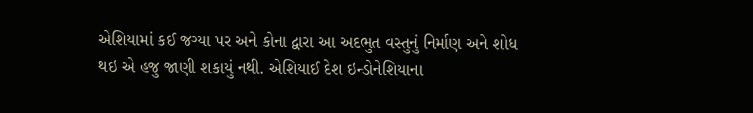એશિયામાં કઈ જગ્યા પર અને કોના દ્વારા આ અદભુત વસ્તુનું નિર્માણ અને શોધ થઇ એ હજુ જાણી શકાયું નથી. એશિયાઈ દેશ ઇન્ડોનેશિયાના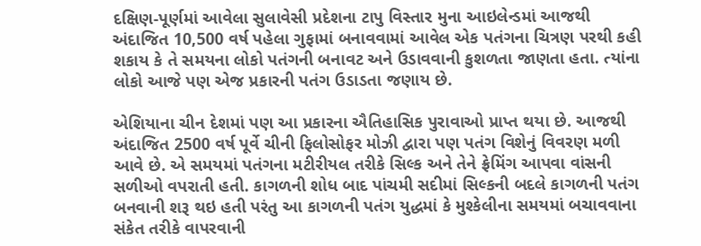દક્ષિણ-પૂર્ણમાં આવેલા સુલાવેસી પ્રદેશના ટાપુ વિસ્તાર મુના આઇલેન્ડમાં આજથી અંદાજિત 10,500 વર્ષ પહેલા ગુફામાં બનાવવામાં આવેલ એક પતંગના ચિત્રણ પરથી કહી શકાય કે તે સમયના લોકો પતંગની બનાવટ અને ઉડાવવાની કુશળતા જાણતા હતા. ત્યાંના લોકો આજે પણ એજ પ્રકારની પતંગ ઉડાડતા જણાય છે.

એશિયાના ચીન દેશમાં પણ આ પ્રકારના ઐતિહાસિક પુરાવાઓ પ્રાપ્ત થયા છે. આજથી અંદાજિત 2500 વર્ષ પૂર્વે ચીની ફિલોસોફર મોઝી દ્વારા પણ પતંગ વિશેનું વિવરણ મળી આવે છે. એ સમયમાં પતંગના મટીરીયલ તરીકે સિલ્ક અને તેને ફ્રેમિંગ આપવા વાંસની સળીઓ વપરાતી હતી. કાગળની શોધ બાદ પાંચમી સદીમાં સિલ્કની બદલે કાગળની પતંગ બનવાની શરૂ થઇ હતી પરંતુ આ કાગળની પતંગ યુદ્ધમાં કે મુશ્કેલીના સમયમાં બચાવવાના સંકેત તરીકે વાપરવાની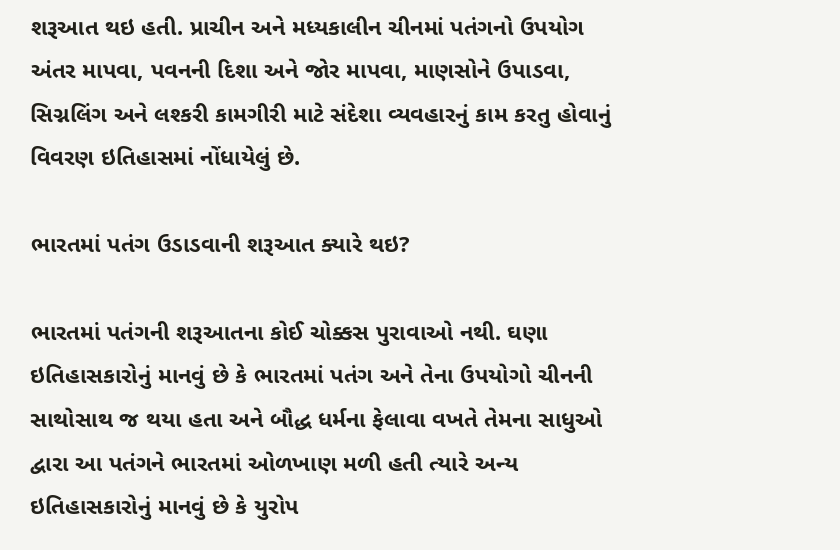શરૂઆત થઇ હતી. પ્રાચીન અને મધ્યકાલીન ચીનમાં પતંગનો ઉપયોગ અંતર માપવા, પવનની દિશા અને જોર માપવા, માણસોને ઉપાડવા, સિગ્નલિંગ અને લશ્કરી કામગીરી માટે સંદેશા વ્યવહારનું કામ કરતુ હોવાનું વિવરણ ઇતિહાસમાં નોંધાયેલું છે.

ભારતમાં પતંગ ઉડાડવાની શરૂઆત ક્યારે થઇ?

ભારતમાં પતંગની શરૂઆતના કોઈ ચોક્કસ પુરાવાઓ નથી. ઘણા ઇતિહાસકારોનું માનવું છે કે ભારતમાં પતંગ અને તેના ઉપયોગો ચીનની સાથોસાથ જ થયા હતા અને બૌદ્ધ ધર્મના ફેલાવા વખતે તેમના સાધુઓ દ્વારા આ પતંગને ભારતમાં ઓળખાણ મળી હતી ત્યારે અન્ય ઇતિહાસકારોનું માનવું છે કે યુરોપ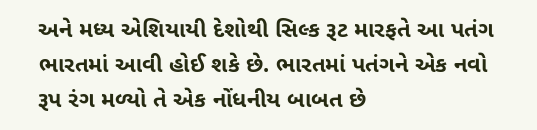અને મધ્ય એશિયાયી દેશોથી સિલ્ક રૂટ મારફતે આ પતંગ ભારતમાં આવી હોઈ શકે છે. ભારતમાં પતંગને એક નવો રૂપ રંગ મળ્યો તે એક નોંધનીય બાબત છે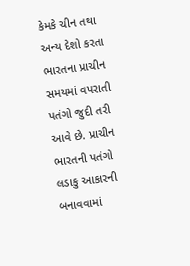કેમકે ચીન તથા અન્ય દેશો કરતા ભારતના પ્રાચીન સમયમાં વપરાતી પતંગો જુદી તરી આવે છે. પ્રાચીન ભારતની પતંગો લડાકુ આકારની બનાવવામાં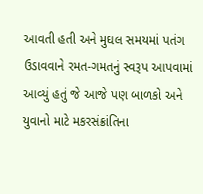આવતી હતી અને મુઘલ સમયમાં પતંગ ઉડાવવાને રમત-ગમતનું સ્વરૂપ આપવામાં આવ્યું હતું જે આજે પણ બાળકો અને યુવાનો માટે મકરસંક્રાંતિના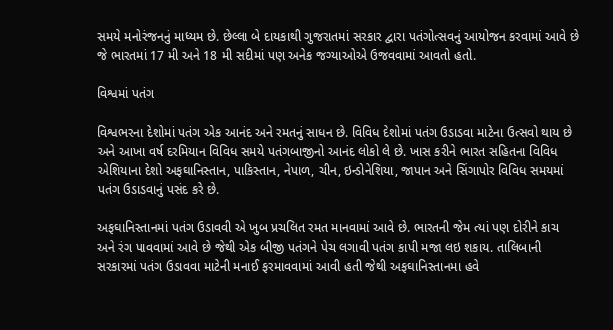સમયે મનોરંજનનું માધ્યમ છે. છેલ્લા બે દાયકાથી ગુજરાતમાં સરકાર દ્વારા પતંગોત્સવનું આયોજન કરવામાં આવે છે જે ભારતમાં 17 મી અને 18 મી સદીમાં પણ અનેક જગ્યાઓએ ઉજવવામાં આવતો હતો.

વિશ્વમાં પતંગ

વિશ્વભરના દેશોમાં પતંગ એક આનંદ અને રમતનું સાધન છે. વિવિધ દેશોમાં પતંગ ઉડાડવા માટેના ઉત્સવો થાય છે અને આખા વર્ષ દરમિયાન વિવિધ સમયે પતંગબાજીનો આનંદ લોકો લે છે. ખાસ કરીને ભારત સહિતના વિવિધ એશિયાના દેશો અફઘાનિસ્તાન, પાકિસ્તાન, નેપાળ, ચીન, ઇન્ડોનેશિયા, જાપાન અને સિંગાપોર વિવિધ સમયમાં પતંગ ઉડાડવાનું પસંદ કરે છે.

અફઘાનિસ્તાનમાં પતંગ ઉડાવવી એ ખુબ પ્રચલિત રમત માનવામાં આવે છે. ભારતની જેમ ત્યાં પણ દોરીને કાચ અને રંગ પાવવામાં આવે છે જેથી એક બીજી પતંગને પેચ લગાવી પતંગ કાપી મજા લઇ શકાય. તાલિબાની સરકારમાં પતંગ ઉડાવવા માટેની મનાઈ ફરમાવવામાં આવી હતી જેથી અફઘાનિસ્તાનમા હવે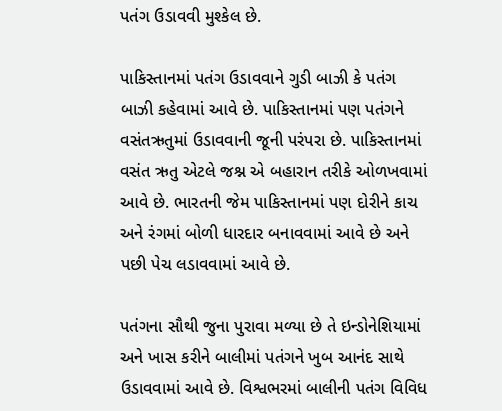પતંગ ઉડાવવી મુશ્કેલ છે.

પાકિસ્તાનમાં પતંગ ઉડાવવાને ગુડી બાઝી કે પતંગ બાઝી કહેવામાં આવે છે. પાકિસ્તાનમાં પણ પતંગને વસંતઋતુમાં ઉડાવવાની જૂની પરંપરા છે. પાકિસ્તાનમાં વસંત ઋતુ એટલે જશ્ન એ બહારાન તરીકે ઓળખવામાં આવે છે. ભારતની જેમ પાકિસ્તાનમાં પણ દોરીને કાચ અને રંગમાં બોળી ધારદાર બનાવવામાં આવે છે અને પછી પેચ લડાવવામાં આવે છે.

પતંગના સૌથી જુના પુરાવા મળ્યા છે તે ઇન્ડોનેશિયામાં અને ખાસ કરીને બાલીમાં પતંગને ખુબ આનંદ સાથે ઉડાવવામાં આવે છે. વિશ્વભરમાં બાલીની પતંગ વિવિધ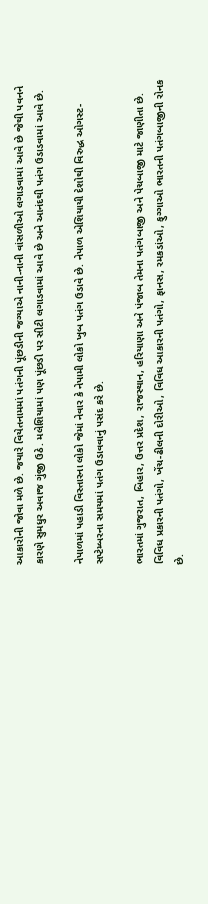આકારોની જોવા મળે છે. જયારે વિયેતનામમાં પતંગની પૂંછડીની જગ્યાએ નાની-નાની વાંસળીઓ લગાડવામાં આવે છે જેથી પવનને કારણે સુમધુર અવાજ ગુંજી ઉઠે. મલેશિયામાં પણ પૂંછડી પર સીટી લગાડવામાં આવે છે અને આનંદથી પતંગ ઉડાડવામાં આવે છે.

નેપાળમાં પહાડી વિસ્તારના લોકો જેમાં નેવાર કે નેપામી લોકો ખુબ પતંગ ઉડાવે છે. નેપાળ એશિયાયી દેશોથી વિરુદ્ધ ઓગસ્ટ-સપ્ટેમ્બરના સમયમાં પતંગ ઉડાવવાનું પસંદ કરે છે.

ભારતમાં ગુજરાત, બિહાર, ઉત્તર પ્રદેશ, રાજસ્થાન, હરિયાણા અને પંજાબ તેમના પતંગબાજી અને પેચબાજી માટે જાણીતા છે. વિવિધ પ્રકારની પતંગો, ખેંચ-ઢીલની દોરીઓ, વિવિધ આકારની પતંગો, ફાનસ, રમકડાંઓ, ફુગ્ગાઓ ભારતની પતંગબાજીની રોનક છે.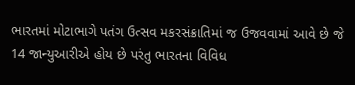ભારતમાં મોટાભાગે પતંગ ઉત્સવ મકરસંક્રાતિમાં જ ઉજવવામાં આવે છે જે 14 જાન્યુઆરીએ હોય છે પરંતુ ભારતના વિવિધ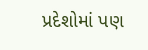પ્રદેશોમાં પણ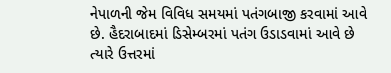નેપાળની જેમ વિવિધ સમયમાં પતંગબાજી કરવામાં આવે છે. હૈદરાબાદમાં ડિસેમ્બરમાં પતંગ ઉડાડવામાં આવે છે ત્યારે ઉત્તરમાં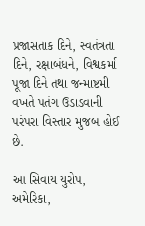પ્રજાસતાક દિને, સ્વતંત્રતા દિને, રક્ષાબંધને, વિશ્વકર્મા પૂજા દિને તથા જન્માષ્ટમી વખતે પતંગ ઉડાડવાની પરંપરા વિસ્તાર મુજબ હોઈ છે.

આ સિવાય યુરોપ, અમેરિકા,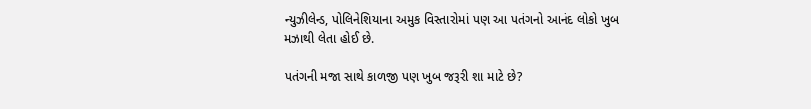ન્યુઝીલેન્ડ, પોલિનેશિયાના અમુક વિસ્તારોમાં પણ આ પતંગનો આનંદ લોકો ખુબ મઝાથી લેતા હોઈ છે.

પતંગની મજા સાથે કાળજી પણ ખુબ જરૂરી શા માટે છે?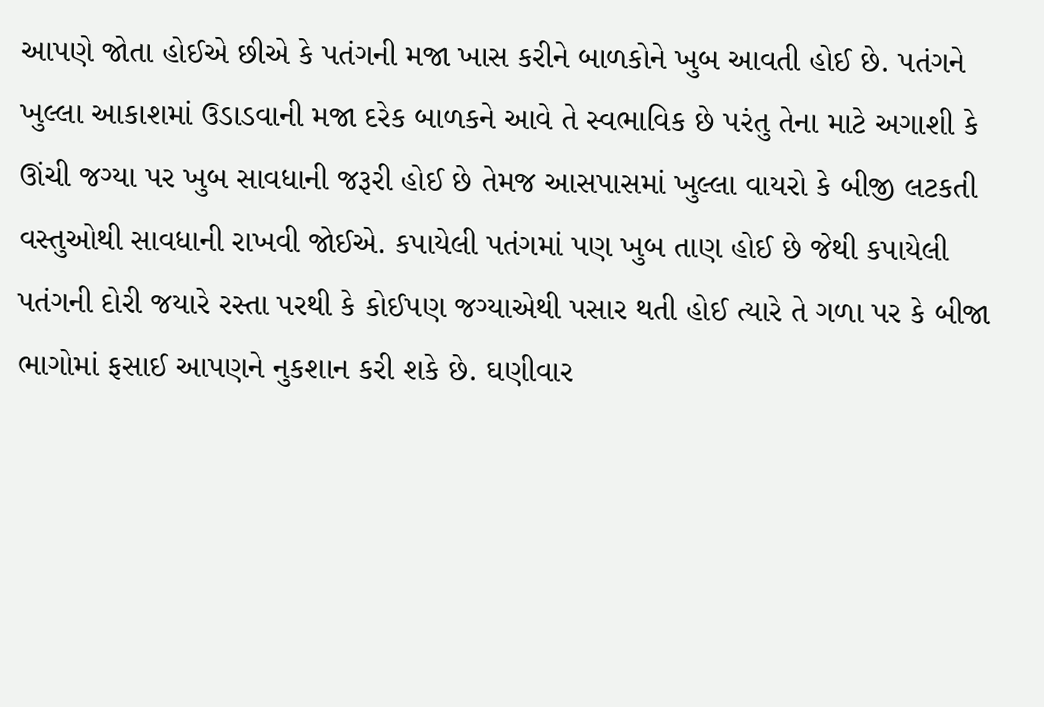આપણે જોતા હોઈએ છીએ કે પતંગની મજા ખાસ કરીને બાળકોને ખુબ આવતી હોઈ છે. પતંગને ખુલ્લા આકાશમાં ઉડાડવાની મજા દરેક બાળકને આવે તે સ્વભાવિક છે પરંતુ તેના માટે અગાશી કે ઊંચી જગ્યા પર ખુબ સાવધાની જરૂરી હોઈ છે તેમજ આસપાસમાં ખુલ્લા વાયરો કે બીજી લટકતી વસ્તુઓથી સાવધાની રાખવી જોઈએ. કપાયેલી પતંગમાં પણ ખુબ તાણ હોઈ છે જેથી કપાયેલી પતંગની દોરી જયારે રસ્તા પરથી કે કોઈપણ જગ્યાએથી પસાર થતી હોઈ ત્યારે તે ગળા પર કે બીજા ભાગોમાં ફસાઈ આપણને નુકશાન કરી શકે છે. ઘણીવાર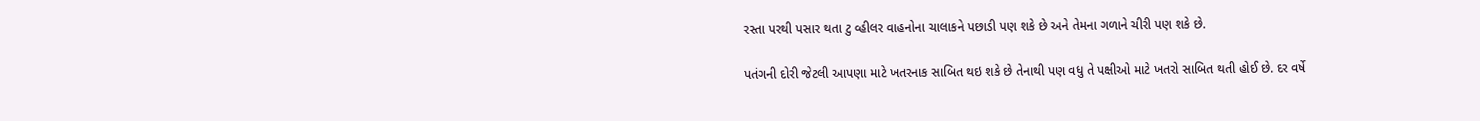રસ્તા પરથી પસાર થતા ટુ વ્હીલર વાહનોના ચાલાકને પછાડી પણ શકે છે અને તેમના ગળાને ચીરી પણ શકે છે.

પતંગની દોરી જેટલી આપણા માટે ખતરનાક સાબિત થઇ શકે છે તેનાથી પણ વધુ તે પક્ષીઓ માટે ખતરો સાબિત થતી હોઈ છે. દર વર્ષે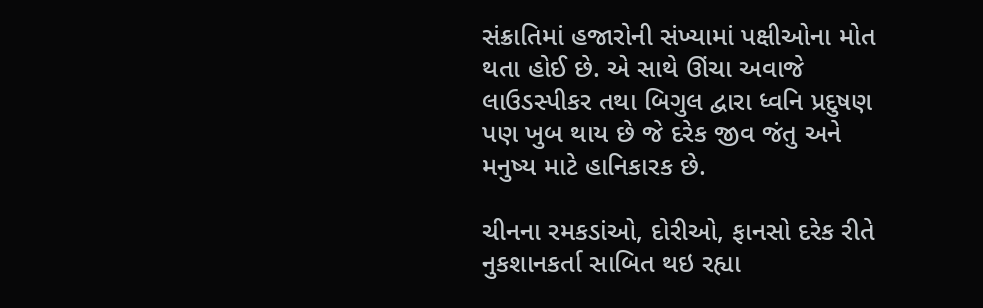સંક્રાતિમાં હજારોની સંખ્યામાં પક્ષીઓના મોત થતા હોઈ છે. એ સાથે ઊંચા અવાજે લાઉડસ્પીકર તથા બિગુલ દ્વારા ધ્વનિ પ્રદુષણ પણ ખુબ થાય છે જે દરેક જીવ જંતુ અને મનુષ્ય માટે હાનિકારક છે.

ચીનના રમકડાંઓ, દોરીઓ, ફાનસો દરેક રીતે નુકશાનકર્તા સાબિત થઇ રહ્યા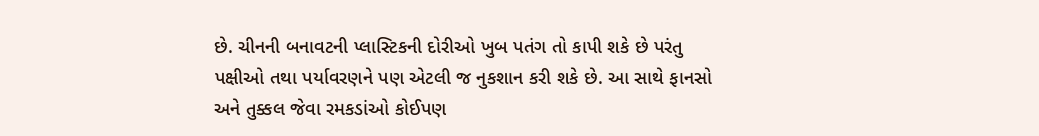છે. ચીનની બનાવટની પ્લાસ્ટિકની દોરીઓ ખુબ પતંગ તો કાપી શકે છે પરંતુ પક્ષીઓ તથા પર્યાવરણને પણ એટલી જ નુકશાન કરી શકે છે. આ સાથે ફાનસો અને તુક્કલ જેવા રમકડાંઓ કોઈપણ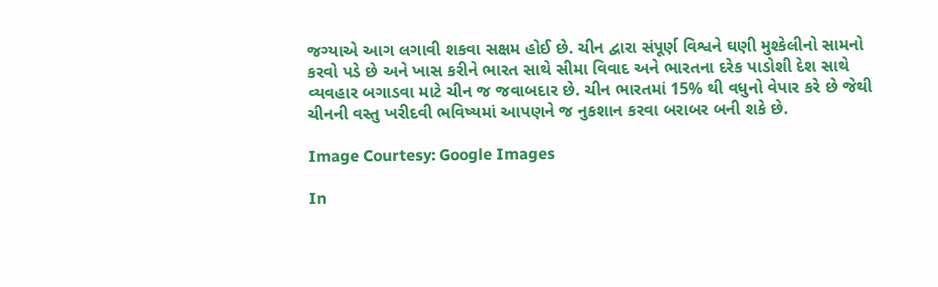જગ્યાએ આગ લગાવી શકવા સક્ષમ હોઈ છે. ચીન દ્વારા સંપૂર્ણ વિશ્વને ઘણી મુશ્કેલીનો સામનો કરવો પડે છે અને ખાસ કરીને ભારત સાથે સીમા વિવાદ અને ભારતના દરેક પાડોશી દેશ સાથે વ્યવહાર બગાડવા માટે ચીન જ જવાબદાર છે. ચીન ભારતમાં 15% થી વધુનો વેપાર કરે છે જેથી ચીનની વસ્તુ ખરીદવી ભવિષ્યમાં આપણને જ નુકશાન કરવા બરાબર બની શકે છે.

Image Courtesy: Google Images

In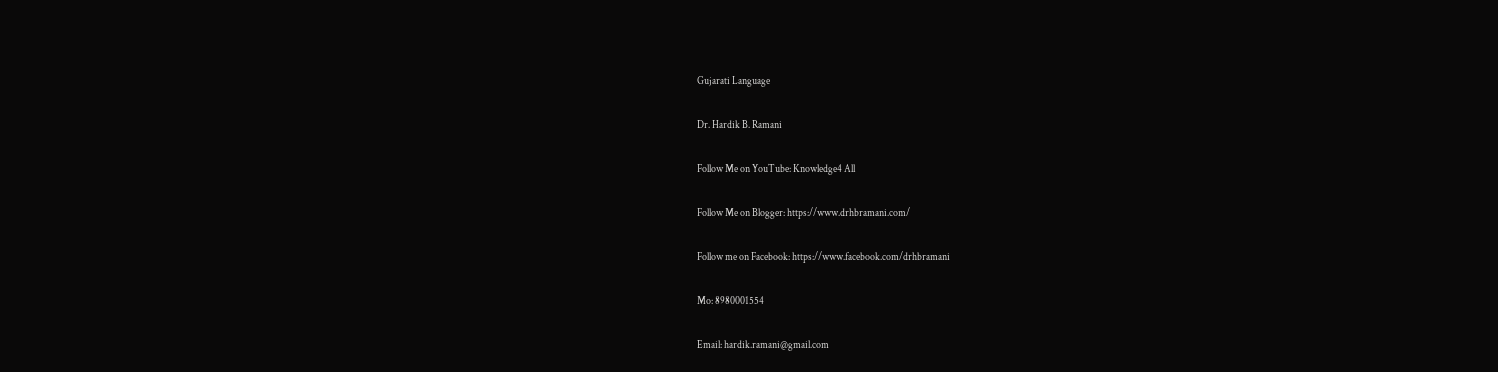Gujarati Language

Dr. Hardik B. Ramani

Follow Me on YouTube: Knowledge4 All

Follow Me on Blogger: https://www.drhbramani.com/

Follow me on Facebook: https://www.facebook.com/drhbramani

Mo: 8980001554

Email: hardik.ramani@gmail.com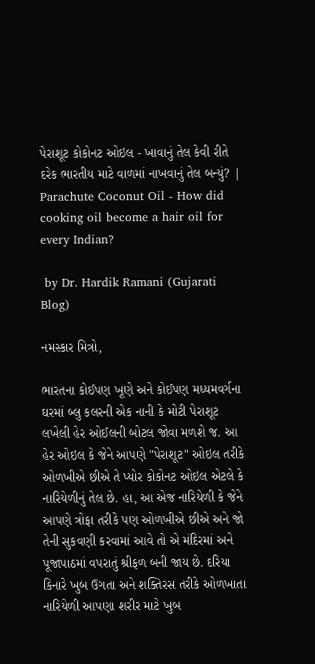પેરાશૂટ કોકોનટ ઓઇલ - ખાવાનું તેલ કેવી રીતે દરેક ભારતીય માટે વાળમાં નાખવાનું તેલ બન્યું? | Parachute Coconut Oil - How did cooking oil become a hair oil for every Indian?

 by Dr. Hardik Ramani (Gujarati Blog)

નમસ્કાર મિત્રો,

ભારતના કોઈપણ ખૂણે અને કોઈપણ મધ્યમવર્ગના ઘરમાં બ્લુ કલરની એક નાની કે મોટી પેરાશૂટ લખેલી હેર ઓઈલની બોટલ જોવા મળશે જ. આ હેર ઓઇલ કે જેને આપણે "પેરાશૂટ" ઓઇલ તરીકે ઓળખીએ છીએ તે પ્યોર કોકોનટ ઓઇલ એટલે કે નારિયેળીનું તેલ છે. હા, આ એજ નારિયેળી કે જેને આપણે ત્રોફા તરીકે પણ ઓળખીએ છીએ અને જો તેની સુકવણી કરવામાં આવે તો એ મંદિરમાં અને પૂજાપાઠમાં વપરાતું શ્રીફળ બની જાય છે. દરિયા કિનારે ખુબ ઉગતા અને શક્તિરસ તરીકે ઓળખાતા નારિયેળી આપણા શરીર માટે ખુબ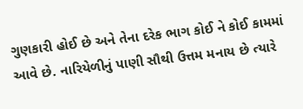ગુણકારી હોઈ છે અને તેના દરેક ભાગ કોઈ ને કોઈ કામમાં આવે છે. નારિયેળીનું પાણી સૌથી ઉત્તમ મનાય છે ત્યારે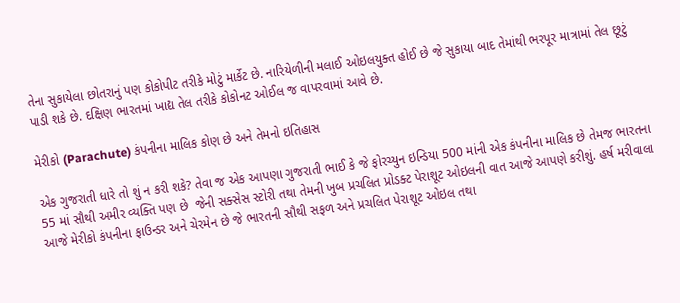તેના સુકાયેલા છોતરાનું પણ કોકોપીટ તરીકે મોટું માર્કેટ છે. નારિયેળીની મલાઈ ઓઇલયુક્ત હોઈ છે જે સુકાયા બાદ તેમાંથી ભરપૂર માત્રામાં તેલ છૂટું પાડી શકે છે. દક્ષિણ ભારતમાં ખાદ્ય તેલ તરીકે કોકોનટ ઓઈલ જ વાપરવામાં આવે છે.

મેરીકો (Parachute) કંપનીના માલિક કોણ છે અને તેમનો ઇતિહાસ

એક ગુજરાતી ધારે તો શું ન કરી શકે? તેવા જ એક આપણા ગુજરાતી ભાઈ કે જે ફોરચ્યુન ઇન્ડિયા 500 માંની એક કંપનીના માલિક છે તેમજ ભારતના 55 માં સૌથી અમીર વ્યક્તિ પણ છે  જેની સક્સેસ સ્ટોરી તથા તેમની ખુબ પ્રચલિત પ્રોડક્ટ પેરાશૂટ ઓઇલની વાત આજે આપણે કરીશું. હર્ષ મરીવાલા આજે મેરીકો કંપનીના ફાઉન્ડર અને ચેરમેન છે જે ભારતની સૌથી સફળ અને પ્રચલિત પેરાશૂટ ઓઇલ તથા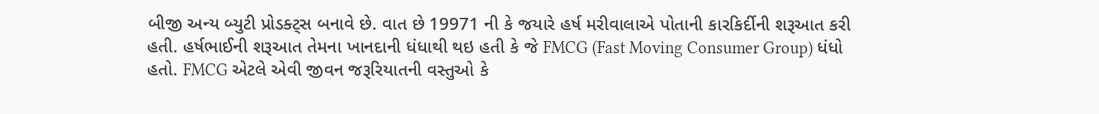બીજી અન્ય બ્યુટી પ્રોડક્ટ્સ બનાવે છે. વાત છે 19971 ની કે જયારે હર્ષ મરીવાલાએ પોતાની કારકિર્દીની શરૂઆત કરી હતી. હર્ષભાઈની શરૂઆત તેમના ખાનદાની ધંધાથી થઇ હતી કે જે FMCG (Fast Moving Consumer Group) ધંધો હતો. FMCG એટલે એવી જીવન જરૂરિયાતની વસ્તુઓ કે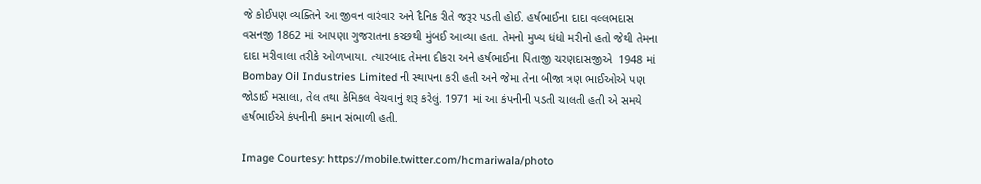જે કોઈપણ વ્યક્તિને આ જીવન વારંવાર અને દૈનિક રીતે જરૂર પડતી હોઈ. હર્ષભાઈના દાદા વલ્લભદાસ વસનજી 1862 માં આપણા ગુજરાતના કચ્છથી મુંબઈ આવ્યા હતા. તેમનો મુખ્ય ધંધો મરીનો હતો જેથી તેમના દાદા મરીવાલા તરીકે ઓળખાયા. ત્યારબાદ તેમના દીકરા અને હર્ષભાઈના પિતાજી ચરણદાસજીએ  1948 માં Bombay Oil Industries Limited ની સ્થાપના કરી હતી અને જેમા તેના બીજા ત્રણ ભાઈઓએ પણ જોડાઈ મસાલા, તેલ તથા કેમિકલ વેચવાનું શરૂ કરેલું. 1971 માં આ કંપનીની પડતી ચાલતી હતી એ સમયે હર્ષભાઈએ કંપનીની કમાન સંભાળી હતી.

Image Courtesy: https://mobile.twitter.com/hcmariwala/photo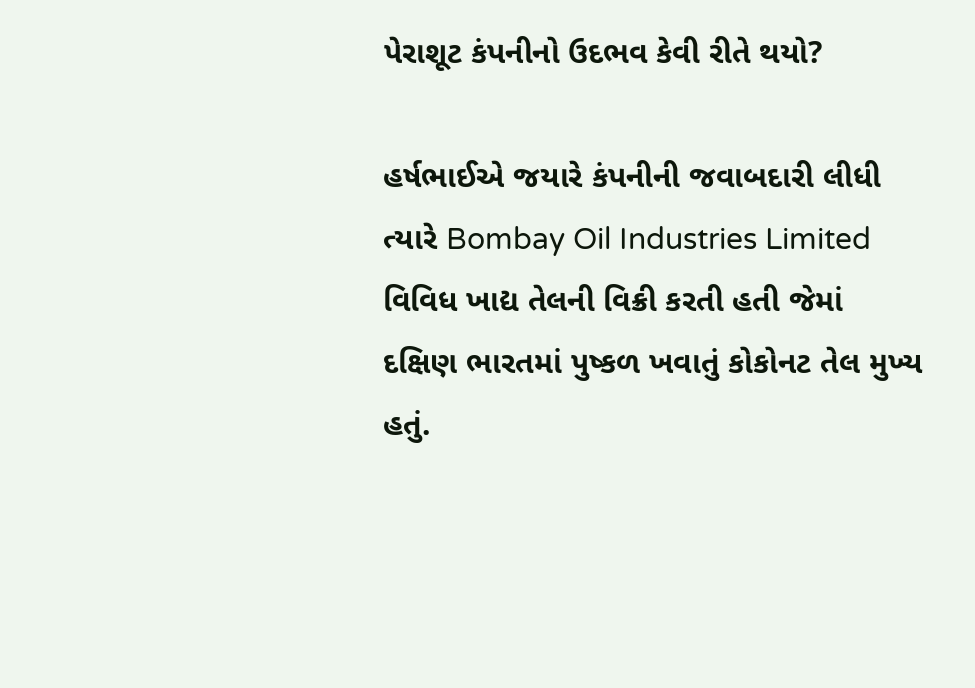પેરાશૂટ કંપનીનો ઉદભવ કેવી રીતે થયો?

હર્ષભાઈએ જયારે કંપનીની જવાબદારી લીધી ત્યારે Bombay Oil Industries Limited વિવિધ ખાદ્ય તેલની વિક્રી કરતી હતી જેમાં દક્ષિણ ભારતમાં પુષ્કળ ખવાતું કોકોનટ તેલ મુખ્ય હતું.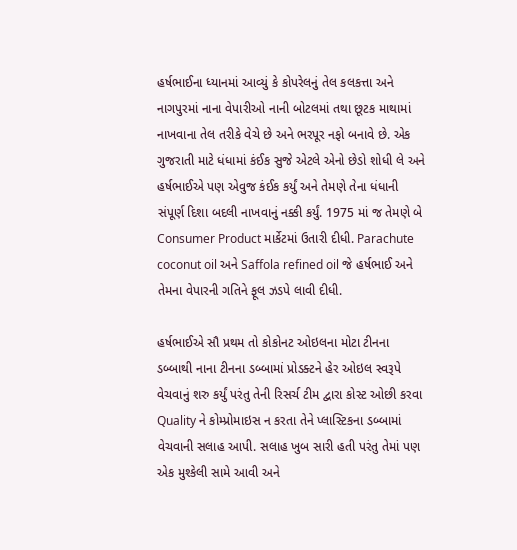હર્ષભાઈના ધ્યાનમાં આવ્યું કે કોપરેલનું તેલ કલકત્તા અને નાગપુરમાં નાના વેપારીઓ નાની બોટલમાં તથા છૂટક માથામાં નાખવાના તેલ તરીકે વેચે છે અને ભરપૂર નફો બનાવે છે. એક ગુજરાતી માટે ધંધામાં કંઈક સુજે એટલે એનો છેડો શોધી લે અને હર્ષભાઈએ પણ એવુજ કંઈક કર્યું અને તેમણે તેના ધંધાની સંપૂર્ણ દિશા બદલી નાખવાનું નક્કી કર્યું. 1975 માં જ તેમણે બે Consumer Product માર્કેટમાં ઉતારી દીધી. Parachute coconut oil અને Saffola refined oil જે હર્ષભાઈ અને તેમના વેપારની ગતિને ફૂલ ઝડપે લાવી દીધી.

હર્ષભાઈએ સૌ પ્રથમ તો કોકોનટ ઓઇલના મોટા ટીનના ડબ્બાથી નાના ટીનના ડબ્બામાં પ્રોડક્ટને હેર ઓઇલ સ્વરૂપે વેચવાનું શરુ કર્યું પરંતુ તેની રિસર્ચ ટીમ દ્વારા કોસ્ટ ઓછી કરવા Quality ને કોમ્પ્રોમાઇસ ન કરતા તેને પ્લાસ્ટિકના ડબ્બામાં વેચવાની સલાહ આપી. સલાહ ખુબ સારી હતી પરંતુ તેમાં પણ એક મુશ્કેલી સામે આવી અને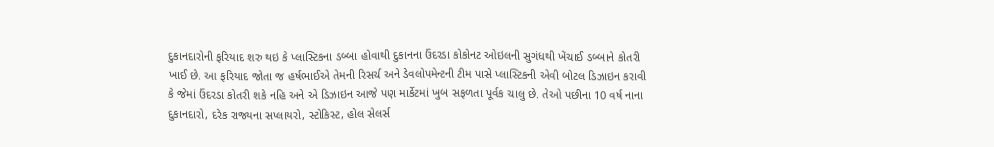દુકાનદારોની ફરિયાદ શરુ થઇ કે પ્લાસ્ટિકના ડબ્બા હોવાથી દુકાનના ઉંદરડા કોકોનટ ઓઇલની સુગંધથી ખેંચાઈ ડબ્બાને કોતરી ખાઈ છે. આ ફરિયાદ જોતા જ હર્ષભાઈએ તેમની રિસર્ચ અને ડેવલોપમેન્ટની ટીમ પાસે પ્લાસ્ટિકની એવી બોટલ ડિઝાઇન કરાવી કે જેમાં ઉંદરડા કોતરી શકે નહિ અને એ ડિઝાઇન આજે પણ માર્કેટમાં ખુબ સફળતા પૂર્વક ચાલુ છે. તેઓ પછીના 10 વર્ષ નાના દુકાનદારો, દરેક રાજ્યના સપ્લાયરો, સ્ટોકિસ્ટ, હોલ સેલર્સ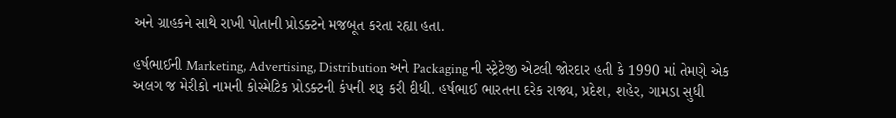અને ગ્રાહકને સાથે રાખી પોતાની પ્રોડક્ટને મજબૂત કરતા રહ્યા હતા.

હર્ષભાઈની Marketing, Advertising, Distribution અને Packaging ની સ્ટ્રેટેજી એટલી જોરદાર હતી કે 1990 માં તેમણે એક અલગ જ મેરીકો નામની કોસ્મેટિક પ્રોડક્ટની કંપની શરૂ કરી દીધી. હર્ષભાઈ ભારતના દરેક રાજ્ય, પ્રદેશ, શહેર, ગામડા સુધી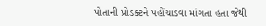પોતાની પ્રોડક્ટને પહોંચાડવા માંગતા હતા જેથી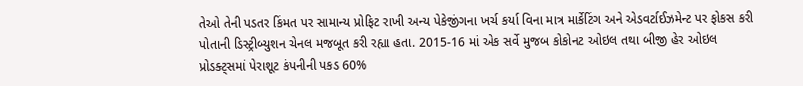તેઓ તેની પડતર કિંમત પર સામાન્ય પ્રોફિટ રાખી અન્ય પેકેજીંગના ખર્ચ કર્યા વિના માત્ર માર્કેટિંગ અને એડવર્ટાઈઝમેન્ટ પર ફોકસ કરી પોતાની ડિસ્ટ્રીબ્યુશન ચેનલ મજબૂત કરી રહ્યા હતા. 2015-16 માં એક સર્વે મુજબ કોકોનટ ઓઇલ તથા બીજી હેર ઓઇલ પ્રોડક્ટ્સમાં પેરાશૂટ કંપનીની પકડ 60%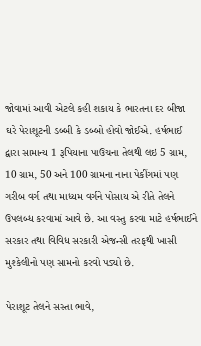જોવામાં આવી એટલે કહી શકાય કે ભારતના દર બીજા ઘરે પેરાશૂટની ડબ્બી કે ડબ્બો હોવો જોઈએ. હર્ષભાઈ દ્વારા સામાન્ય 1 રૂપિયાના પાઉચના તેલથી લઇ 5 ગ્રામ, 10 ગ્રામ, 50 અને 100 ગ્રામના નાના પેકીંગમાં પણ ગરીબ વર્ગ તથા માધ્યમ વર્ગને પોસાય એ રીતે તેલને ઉપલબ્ધ કરવામાં આવે છે. આ વસ્તુ કરવા માટે હર્ષભાઈને સરકાર તથા વિવિધ સરકારી એજન્સી તરફથી ખાસી મુશ્કેલીનો પણ સામનો કરવો પડ્યો છે.

પેરાશૂટ તેલને સસ્તા ભાવે,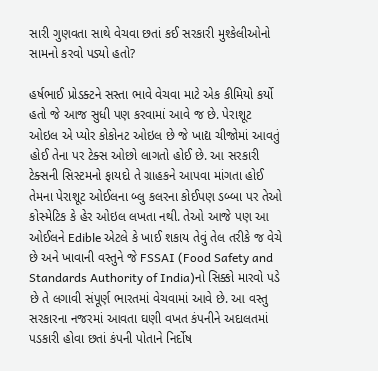સારી ગુણવતા સાથે વેચવા છતાં કઈ સરકારી મુશ્કેલીઓનો સામનો કરવો પડ્યો હતો?

હર્ષભાઈ પ્રોડક્ટને સસ્તા ભાવે વેચવા માટે એક કીમિયો કર્યો હતો જે આજ સુધી પણ કરવામાં આવે જ છે. પેરાશૂટ ઓઇલ એ પ્યોર કોકોનટ ઓઇલ છે જે ખાદ્ય ચીજોમાં આવતું હોઈ તેના પર ટેક્સ ઓછો લાગતો હોઈ છે. આ સરકારી ટેક્સની સિસ્ટમનો ફાયદો તે ગ્રાહકને આપવા માંગતા હોઈ તેમના પેરાશૂટ ઓઈલના બ્લુ કલરના કોઈપણ ડબ્બા પર તેઓ કોસ્મેટિક કે હેર ઓઇલ લખતા નથી. તેઓ આજે પણ આ ઓઈલને Edible એટલે કે ખાઈ શકાય તેવું તેલ તરીકે જ વેચે છે અને ખાવાની વસ્તુને જે FSSAI (Food Safety and Standards Authority of India)નો સિક્કો મારવો પડે છે તે લગાવી સંપૂર્ણ ભારતમાં વેચવામાં આવે છે. આ વસ્તુ સરકારના નજરમાં આવતા ઘણી વખત કંપનીને અદાલતમાં પડકારી હોવા છતાં કંપની પોતાને નિર્દોષ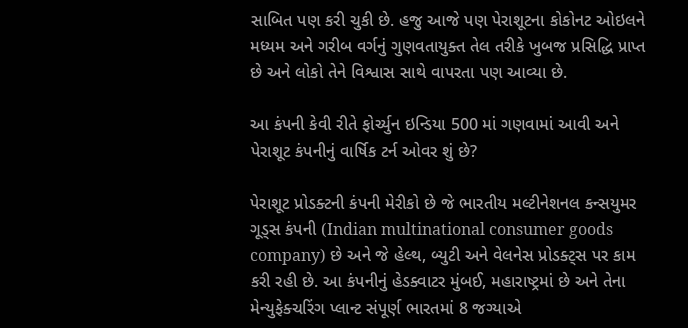સાબિત પણ કરી ચુકી છે. હજુ આજે પણ પેરાશૂટના કોકોનટ ઓઇલને મધ્યમ અને ગરીબ વર્ગનું ગુણવતાયુક્ત તેલ તરીકે ખુબજ પ્રસિદ્ધિ પ્રાપ્ત છે અને લોકો તેને વિશ્વાસ સાથે વાપરતા પણ આવ્યા છે.

આ કંપની કેવી રીતે ફોર્ચ્યુન ઇન્ડિયા 500 માં ગણવામાં આવી અને પેરાશૂટ કંપનીનું વાર્ષિક ટર્ન ઓવર શું છે?

પેરાશૂટ પ્રોડક્ટની કંપની મેરીકો છે જે ભારતીય મલ્ટીનેશનલ કન્સયુમર ગૂડ્સ કંપની (Indian multinational consumer goods company) છે અને જે હેલ્થ, બ્યુટી અને વેલનેસ પ્રોડક્ટ્સ પર કામ કરી રહી છે. આ કંપનીનું હેડક્વાટર મુંબઈ, મહારાષ્ટ્રમાં છે અને તેના મેન્યુફેક્ચરિંગ પ્લાન્ટ સંપૂર્ણ ભારતમાં 8 જગ્યાએ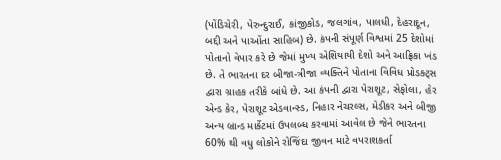(પોંડિચેરી, પેરુન્દુરાઈ, કાંજીકોડ, જલગાંવ, પાલધી, દેહરાદૂન, બદ્દી અને પાઓંતા સાહિબ) છે. કંપની સંપૂર્ણ વિશ્વમાં 25 દેશોમાં પોતાનો વેપાર કરે છે જેમાં મુખ્ય એશિયાયી દેશો અને આફ્રિકા ખંડ છે. તે ભારતના દર બીજા-ત્રીજા વ્યક્તિને પોતાના વિવિધ પ્રોડક્ટ્સ દ્વારા ગ્રાહક તરીકે બાંધે છે. આ કંપની દ્વારા પેરાશૂટ, સેફોલા, હેર એન્ડ કેર, પેરાશૂટ એડવાન્સ્ડ, નિહાર નેચરલ્સ, મેડીકર અને બીજી અન્ય બ્રાન્ડ માર્કેટમાં ઉપલબ્ધ કરવામાં આવેલ છે જેને ભારતના 60% થી વધુ લોકોને રોજિંદા જીવન માટે વપરાશકર્તા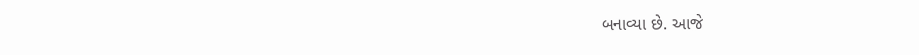બનાવ્યા છે. આજે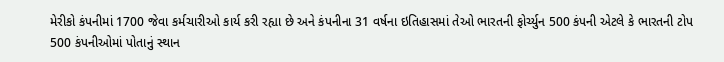મેરીકો કંપનીમાં 1700 જેવા કર્મચારીઓ કાર્ય કરી રહ્યા છે અને કંપનીના 31 વર્ષના ઇતિહાસમાં તેઓ ભારતની ફોર્ચ્યુન 500 કંપની એટલે કે ભારતની ટોપ 500 કંપનીઓમાં પોતાનું સ્થાન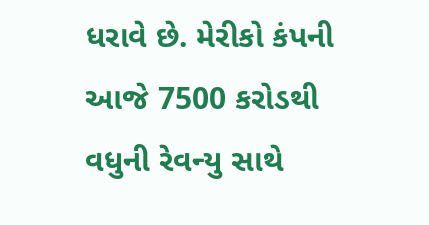ધરાવે છે. મેરીકો કંપની આજે 7500 કરોડથી વધુની રેવન્યુ સાથે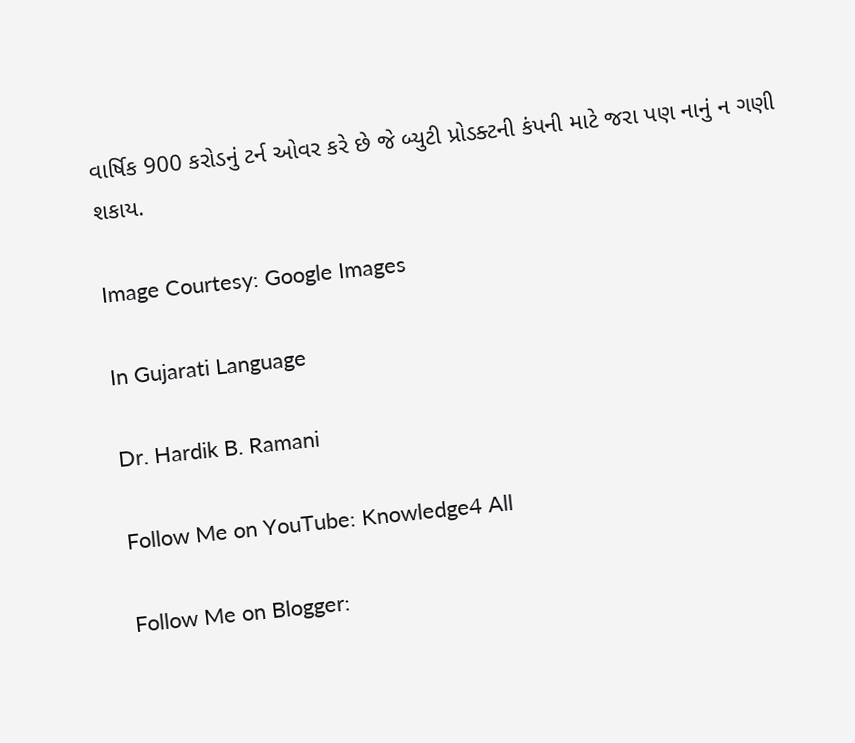વાર્ષિક 900 કરોડનું ટર્ન ઓવર કરે છે જે બ્યુટી પ્રોડક્ટની કંપની માટે જરા પણ નાનું ન ગણી શકાય.

Image Courtesy: Google Images

In Gujarati Language

Dr. Hardik B. Ramani

Follow Me on YouTube: Knowledge4 All

Follow Me on Blogger: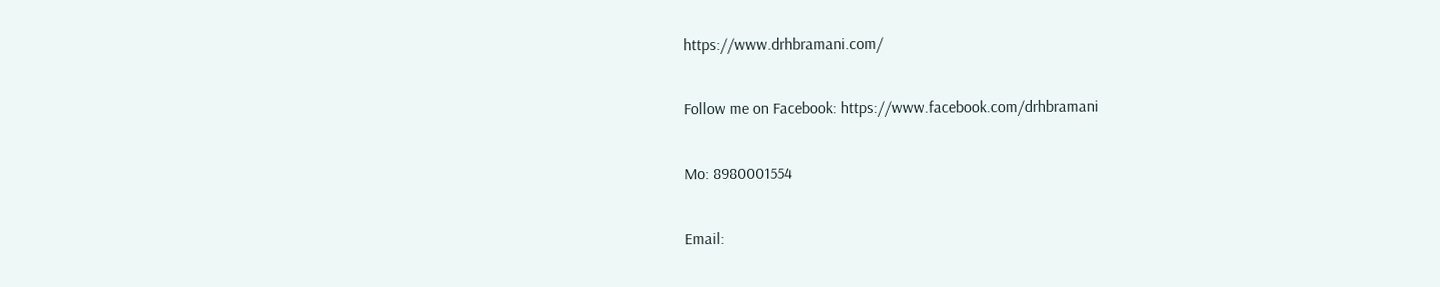https://www.drhbramani.com/

Follow me on Facebook: https://www.facebook.com/drhbramani

Mo: 8980001554

Email: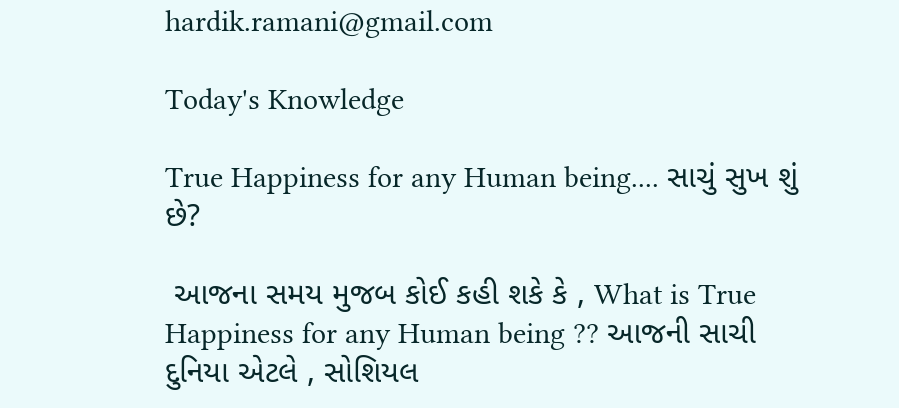hardik.ramani@gmail.com

Today's Knowledge

True Happiness for any Human being.... સાચું સુખ શું છે?

 આજના સમય મુજબ કોઈ કહી શકે કે , What is True Happiness for any Human being ?? આજની સાચી દુનિયા એટલે , સોશિયલ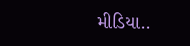મીડિયા..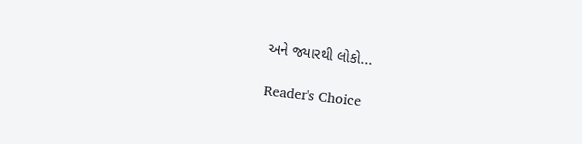અને જ્યારથી લોકો...

Reader's Choice